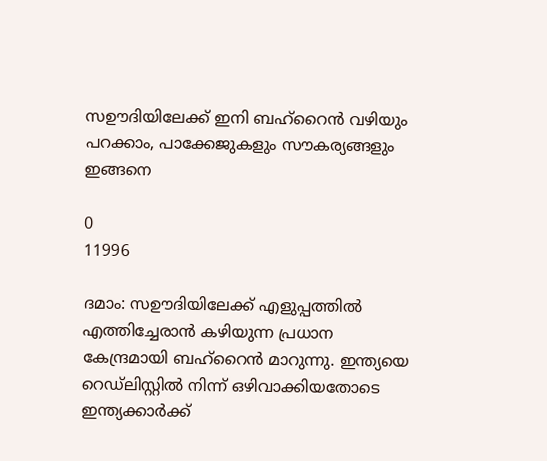സഊദിയിലേക്ക് ഇനി ബഹ്‌റൈൻ വഴിയും പറക്കാം, പാക്കേജുകളും സൗകര്യങ്ങളും ഇങ്ങനെ

0
11996

ദമാം: സഊദിയിലേക്ക് എളുപ്പത്തിൽ എത്തിച്ചേരാൻ കഴിയുന്ന പ്രധാന കേന്ദ്രമായി ബഹ്‌റൈൻ മാറുന്നു. ഇന്ത്യയെ റെഡ്ലിസ്റ്റിൽ നിന്ന് ഒഴിവാക്കിയതോടെ ഇന്ത്യക്കാർക്ക്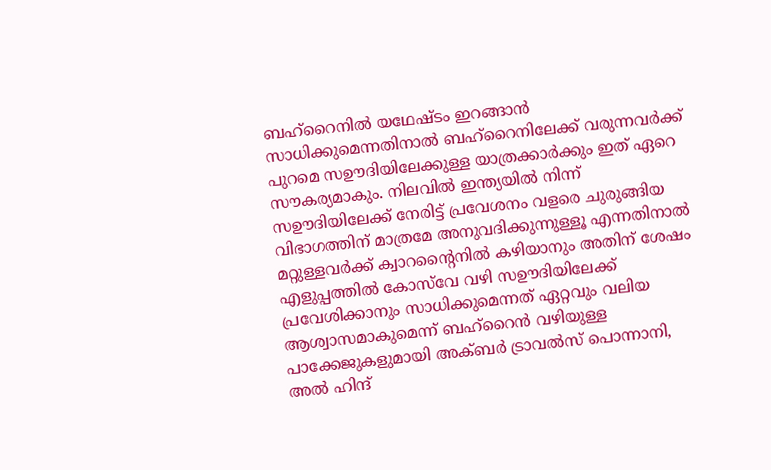ബഹ്‌റൈനിൽ യഥേഷ്ടം ഇറങ്ങാൻ സാധിക്കുമെന്നതിനാൽ ബഹ്‌റൈനിലേക്ക് വരുന്നവർക്ക് പുറമെ സഊദിയിലേക്കുള്ള യാത്രക്കാർക്കും ഇത് ഏറെ സൗകര്യമാകും. നിലവിൽ ഇന്ത്യയിൽ നിന്ന് സഊദിയിലേക്ക് നേരിട്ട് പ്രവേശനം വളരെ ചുരുങ്ങിയ വിഭാഗത്തിന് മാത്രമേ അനുവദിക്കുന്നുള്ളൂ എന്നതിനാൽ മറ്റുള്ളവർക്ക് ക്വാറന്റൈനിൽ കഴിയാനും അതിന് ശേഷം എളുപ്പത്തിൽ കോസ്‌വേ വഴി സഊദിയിലേക്ക് പ്രവേശിക്കാനും സാധിക്കുമെന്നത് ഏറ്റവും വലിയ ആശ്വാസമാകുമെന്ന് ബഹ്‌റൈൻ വഴിയുള്ള പാക്കേജുകളുമായി അക്ബർ ട്രാവൽസ് പൊന്നാനി, അൽ ഹിന്ദ്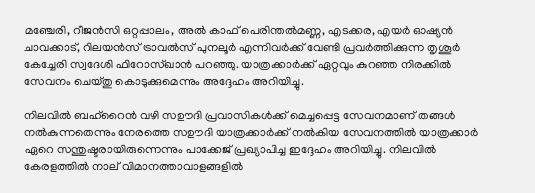മഞ്ചേരി, റീജൻസി ഒറ്റപ്പാലം, അൽ കാഫ് പെരിന്തൽമണ്ണ, എടക്കര, എയർ ഓഷ്യൻ ചാവക്കാട്, റിലയൻസ് ട്രാവൽസ് പുനലൂർ എന്നിവർക്ക് വേണ്ടി പ്രവർത്തിക്കുന്ന തൃശൂർ കേച്ചേരി സ്വദേശി ഫിറോസ്ഖാൻ പറഞ്ഞു. യാത്രക്കാർക്ക് ഏറ്റവും കുറഞ്ഞ നിരക്കിൽ സേവനം ചെയ്തു കൊടുക്കുമെന്നും അദ്ദേഹം അറിയിച്ചു.

നിലവിൽ ബഹ്‌റൈൻ വഴി സഊദി പ്രവാസികൾക്ക് മെച്ചപ്പെട്ട സേവനമാണ് തങ്ങൾ നൽകുന്നതെന്നും നേരത്തെ സഊദി യാത്രക്കാർക്ക് നൽകിയ സേവനത്തിൽ യാത്രക്കാർ ഏറെ സന്തുഷ്ടരായിരുന്നെന്നും പാക്കേജ് പ്രഖ്യാപിച്ച ഇദ്ദേഹം അറിയിച്ചു. നിലവിൽ കേരളത്തിൽ നാല് വിമാനത്താവാളങ്ങളിൽ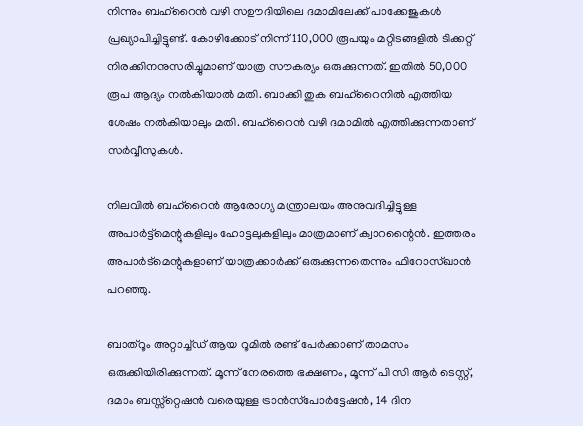നിന്നും ബഹ്‌റൈൻ വഴി സഊദിയിലെ ദമാമിലേക്ക് പാക്കേജുകൾ പ്രഖ്യാപിച്ചിട്ടുണ്ട്. കോഴിക്കോട് നിന്ന് 110,000 രൂപയും മറ്റിടങ്ങളിൽ ടിക്കറ്റ് നിരക്കിനനുസരിച്ചുമാണ് യാത്ര സൗകര്യം ഒരുക്കുന്നത്. ഇതിൽ 50,000 രൂപ ആദ്യം നൽകിയാൽ മതി. ബാക്കി തുക ബഹ്‌റൈനിൽ എത്തിയ ശേഷം നൽകിയാലും മതി. ബഹ്‌റൈൻ വഴി ദമാമിൽ എത്തിക്കുന്നതാണ് സർവ്വീസുകൾ.

നിലവിൽ ബഹ്‌റൈൻ ആരോഗ്യ മന്ത്രാലയം അനുവദിച്ചിട്ടുള്ള അപാർട്ട്മെന്റുകളിലും ഹോട്ടലുകളിലും മാത്രമാണ് ക്വാറന്റൈൻ. ഇത്തരം അപാർട്മെന്റുകളാണ് യാത്രക്കാർക്ക് ഒരുക്കുന്നതെന്നും ഫിറോസ്ഖാൻ പറഞ്ഞു.

ബാത്റൂം അറ്റാച്ച്ഡ് ആയ റൂമിൽ രണ്ട് പേർക്കാണ് താമസം ഒരുക്കിയിരിക്കുന്നത്. മൂന്ന് നേരത്തെ ഭക്ഷണം, മൂന്ന് പി സി ആർ ടെസ്റ്റ്, ദമാം ബസ്സ്റ്റെഷൻ വരെയുള്ള ട്രാൻസ്‌പോർട്ടേഷൻ, 14 ദിന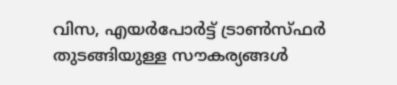വിസ, എയർപോർട്ട് ട്രാൺസ്ഫർ തുടങ്ങിയുള്ള സൗകര്യങ്ങൾ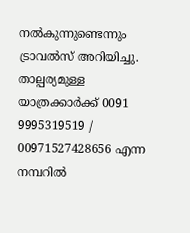നൽകുന്നുണ്ടെന്നും ട്രാവൽസ് അറിയിച്ചു. താല്പര്യമുള്ള യാത്രക്കാർക്ക് 0091 9995319519 / 00971527428656 എന്ന നമ്പറിൽ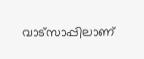വാട്സാപ്പിലാണ്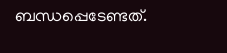ബന്ധപ്പെടേണ്ടത്.